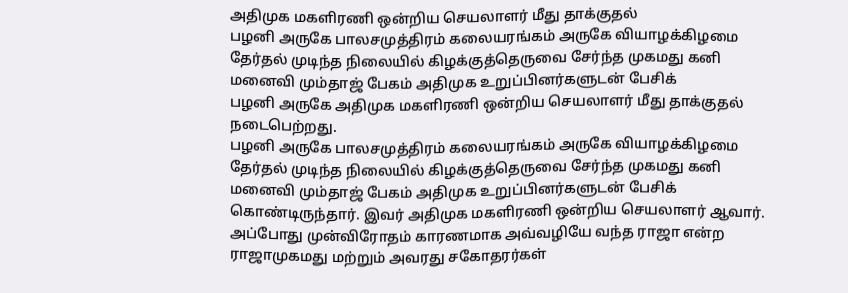அதிமுக மகளிரணி ஒன்றிய செயலாளர் மீது தாக்குதல்
பழனி அருகே பாலசமுத்திரம் கலையரங்கம் அருகே வியாழக்கிழமை தேர்தல் முடிந்த நிலையில் கிழக்குத்தெருவை சேர்ந்த முகமது கனி மனைவி மும்தாஜ் பேகம் அதிமுக உறுப்பினர்களுடன் பேசிக்
பழனி அருகே அதிமுக மகளிரணி ஒன்றிய செயலாளர் மீது தாக்குதல் நடைபெற்றது.
பழனி அருகே பாலசமுத்திரம் கலையரங்கம் அருகே வியாழக்கிழமை தேர்தல் முடிந்த நிலையில் கிழக்குத்தெருவை சேர்ந்த முகமது கனி மனைவி மும்தாஜ் பேகம் அதிமுக உறுப்பினர்களுடன் பேசிக் கொண்டிருந்தார். இவர் அதிமுக மகளிரணி ஒன்றிய செயலாளர் ஆவார். அப்போது முன்விரோதம் காரணமாக அவ்வழியே வந்த ராஜா என்ற ராஜாமுகமது மற்றும் அவரது சகோதரர்கள்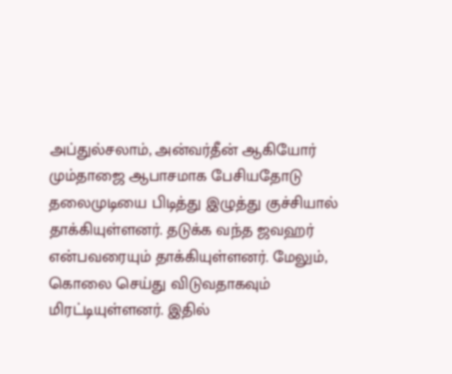அப்துல்சலாம், அன்வர்தீன் ஆகியோர் மும்தாஜை ஆபாசமாக பேசியதோடு தலைமுடியை பிடித்து இழுத்து குச்சியால் தாக்கியுள்ளனர். தடுக்க வந்த ஜவஹர் என்பவரையும் தாக்கியுள்ளனர். மேலும், கொலை செய்து விடுவதாகவும் மிரட்டியுள்ளனர். இதில்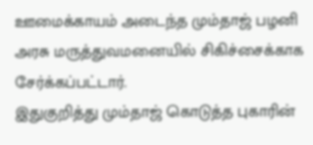ஊமைக்காயம் அடைந்த மும்தாஜ் பழனி அரசு மருத்துவமனையில் சிகிச்சைக்காக சேர்க்கப்பட்டார்.
இதுகுறித்து மும்தாஜ் கொடுத்த புகாரின்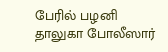பேரில் பழனி தாலுகா போலீஸார்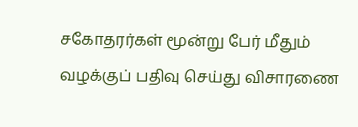சகோதரர்கள் மூன்று பேர் மீதும் வழக்குப் பதிவு செய்து விசாரணை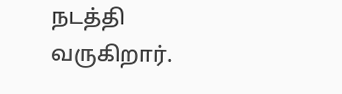நடத்தி வருகிறார்.